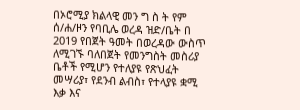በኦሮሚያ ክልላዊ መን ግ ስ ት የም ሰ/ሐ/ዞን የባቢሌ ወረዳ ዝድ/ቤት በ 2019 የበጀት ዓመት በወረዳው ውስጥ ለሚገኙ ባለበጀት የመንግስት መስሪያ ቤቶች የሚሆን የተለያዩ የጽህፈት መሣሪያ፣ የደንብ ልብስ፣ የተላያዩ ቋሚ እቃ እና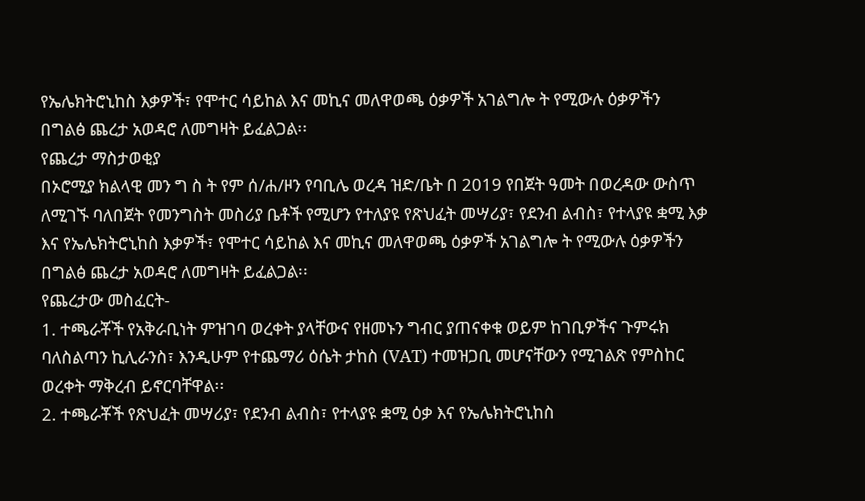የኤሌክትሮኒከስ እቃዎች፣ የሞተር ሳይከል እና መኪና መለዋወጫ ዕቃዎች አገልግሎ ት የሚውሉ ዕቃዎችን በግልፅ ጨረታ አወዳሮ ለመግዛት ይፈልጋል፡፡
የጨረታ ማስታወቂያ
በኦሮሚያ ክልላዊ መን ግ ስ ት የም ሰ/ሐ/ዞን የባቢሌ ወረዳ ዝድ/ቤት በ 2019 የበጀት ዓመት በወረዳው ውስጥ ለሚገኙ ባለበጀት የመንግስት መስሪያ ቤቶች የሚሆን የተለያዩ የጽህፈት መሣሪያ፣ የደንብ ልብስ፣ የተላያዩ ቋሚ እቃ እና የኤሌክትሮኒከስ እቃዎች፣ የሞተር ሳይከል እና መኪና መለዋወጫ ዕቃዎች አገልግሎ ት የሚውሉ ዕቃዎችን በግልፅ ጨረታ አወዳሮ ለመግዛት ይፈልጋል፡፡
የጨረታው መስፈርት-
1. ተጫራቾች የአቅራቢነት ምዝገባ ወረቀት ያላቸውና የዘመኑን ግብር ያጠናቀቁ ወይም ከገቢዎችና ጉምሩክ ባለስልጣን ኪሊራንስ፣ እንዲሁም የተጨማሪ ዕሴት ታከስ (VAT) ተመዝጋቢ መሆናቸውን የሚገልጽ የምስከር ወረቀት ማቅረብ ይኖርባቸዋል፡፡
2. ተጫራቾች የጽህፈት መሣሪያ፣ የደንብ ልብስ፣ የተላያዩ ቋሚ ዕቃ እና የኤሌክትሮኒከስ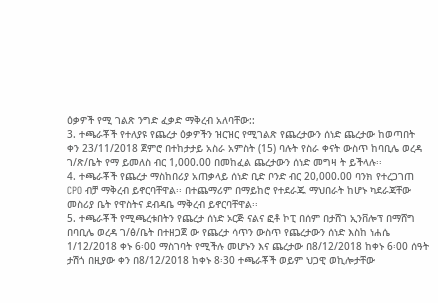ዕቃዎች የሚ ገልጽ ንግድ ፈቃድ ማቅረብ አለባቸው::
3. ተጫራቾች የተለያዩ የጨረታ ዕቃዎችን ዝርዝር የሚገልጽ የጨረታውን ሰነድ ጨረታው ከወጣበት ቀን 23/11/2018 ጀምሮ በተከታታይ አስራ አምስት (15) ባሉት የስራ ቀናት ውስጥ ከባቢሌ ወረዳ ገ/ጽ/ቤት የማ ይመለስ ብር 1,000.00 በመከፈል ጨረታውን ሰነድ መግዛ ት ይችላሉ፡፡
4. ተጫራቾች የጨረታ ማስከበሪያ አጠቃላይ ሰነድ ቢድ ቦንድ ብር 20,000.00 ባንክ የተረጋገጠ CPO ብቻ ማቅረብ ይኖርባቸዋል፡፡ በተጨማሪም በማይከሮ የተደራጁ ማህበራት ከሆኑ ካደራጃቸው መስሪያ ቤት የዋስትና ደብዳቤ ማቅረብ ይኖርባቸዋል፡፡
5. ተጫራቾች የሚጫረቱበትን የጨረታ ሰነድ ኦርጅ ናልና ፎቶ ኮፒ በሰም በታሸገ ኢንቨሎፕ በማሸግ በባቢሌ ወረዳ ገ/ፅ/ቤት በተዘጋጀ ው የጨረታ ሳጥን ውስጥ የጨረታውን ሰነድ እስከ ነሐሴ 1/12/2018 ቀኑ 6፡00 ማስገባት የሚችሉ መሆኑን እና ጨረታው በ8/12/2018 ከቀኑ 6፡00 ሰዓት ታሽጎ በዚያው ቀን በ8/12/2018 ከቀኑ 8፡30 ተጫራቾች ወይም ህጋዊ ወኪሎታቸው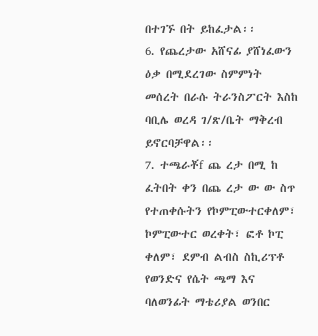በተገኙ በት ይከፈታል፡፡
6. የጨረታው አሸናፊ ያሸነፈውን ዕቃ በሚደረገው ስምምነት መሰረት በራሱ ትራንስፖርት እስከ ባቢሌ ወረዳ ገ/ጽ/ቤት ማቅረብ ይኖርባቻዋል፡፡
7. ተጫራቾf ጨ ረታ በሚ ከ ፈትበት ቀን በጨ ረታ ው ው ስጥ የተጠቀሱትን የኮምፒውተርቀለም፣ ኮምፒውተር ወረቀት፣ ፎቶ ኮፒ ቀለም፣ ደምብ ልብስ ስኪሪፕቶ የወንድና የሴት ጫማ እና ባለወንፊት ማቴሪያል ወንበር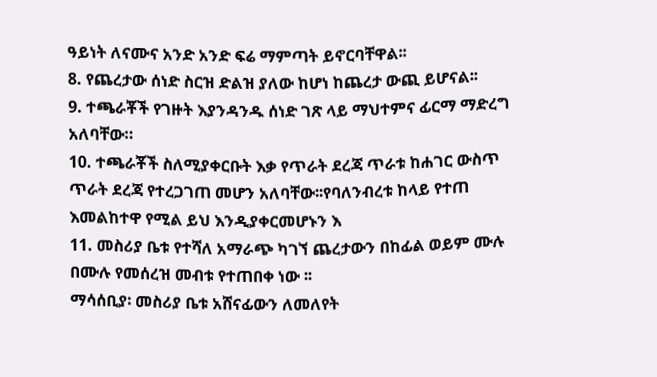ዓይነት ለናሙና አንድ አንድ ፍሬ ማምጣት ይኖርባቸዋል፡፡
8. የጨረታው ሰነድ ስርዝ ድልዝ ያለው ከሆነ ከጨረታ ውጪ ይሆናል፡፡
9. ተጫራቾች የገዙት እያንዳንዱ ሰነድ ገጽ ላይ ማህተምና ፊርማ ማድረግ አለባቸው።
10. ተጫራቾች ስለሚያቀርቡት እቃ የጥራት ደረጃ ጥራቱ ከሐገር ውስጥ ጥራት ደረጃ የተረጋገጠ መሆን አለባቸው፡፡የባለንብረቱ ከላይ የተጠ እመልከተዋ የሚል ይህ እንዲያቀርመሆኑን እ
11. መስሪያ ቤቱ የተሻለ አማራጭ ካገኘ ጨረታውን በከፊል ወይም ሙሉ በሙሉ የመሰረዝ መብቱ የተጠበቀ ነው ፡፡
ማሳሰቢያ፡ መስሪያ ቤቱ አሸናፊውን ለመለየት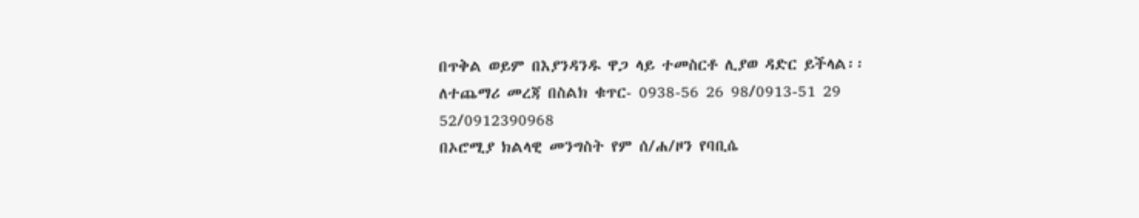በጥቅል ወይም በእያንዳንዱ ዋጋ ላይ ተመስርቶ ሊያወ ዳድር ይችላል፡፡
ለተጨማሪ መረጃ በስልክ ቁጥር- 0938-56 26 98/0913-51 29 52/0912390968
በኦሮሚያ ክልላዊ መንግስት የም ሰ/ሐ/ዞን የባቢሴ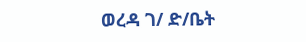ወረዳ ገ/ ድ/ቤት